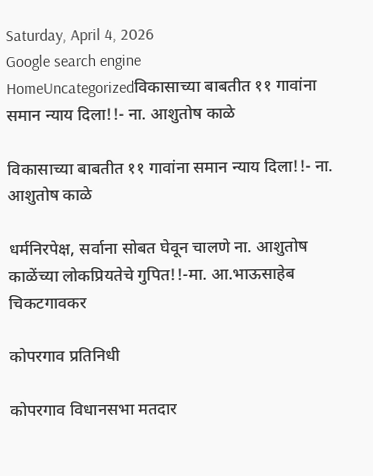Saturday, April 4, 2026
Google search engine
HomeUncategorizedविकासाच्या बाबतीत ११ गावांना समान न्याय दिला!!- ना. आशुतोष काळे

विकासाच्या बाबतीत ११ गावांना समान न्याय दिला!!- ना. आशुतोष काळे

धर्मनिरपेक्ष, सर्वाना सोबत घेवून चालणे ना. आशुतोष काळेंच्या लोकप्रियतेचे गुपित!!-मा. आ.भाऊसाहेब चिकटगावकर

कोपरगाव प्रतिनिधी

कोपरगाव विधानसभा मतदार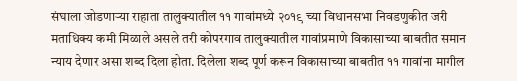संघाला जोडणाऱ्या राहाता तालुक्यातील ११ गावांमध्ये २०१९ च्या विधानसभा निवडणुकीत जरी मताधिक्य कमी मिळाले असले तरी कोपरगाव तालुक्यातील गावांप्रमाणे विकासाच्या बाबतीत समान न्याय देणार असा शब्द दिला होता. दिलेला शब्द पूर्ण करून विकासाच्या बाबतीत ११ गावांना मागील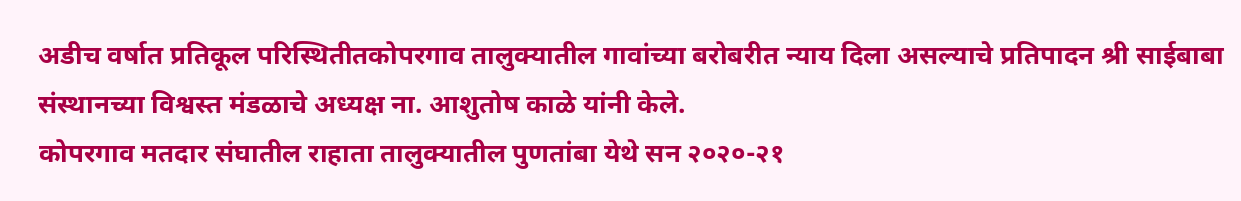अडीच वर्षात प्रतिकूल परिस्थितीतकोपरगाव तालुक्यातील गावांच्या बरोबरीत न्याय दिला असल्याचे प्रतिपादन श्री साईबाबा संस्थानच्या विश्वस्त मंडळाचे अध्यक्ष ना. आशुतोष काळे यांनी केले.
कोपरगाव मतदार संघातील राहाता तालुक्यातील पुणतांबा येथे सन २०२०-२१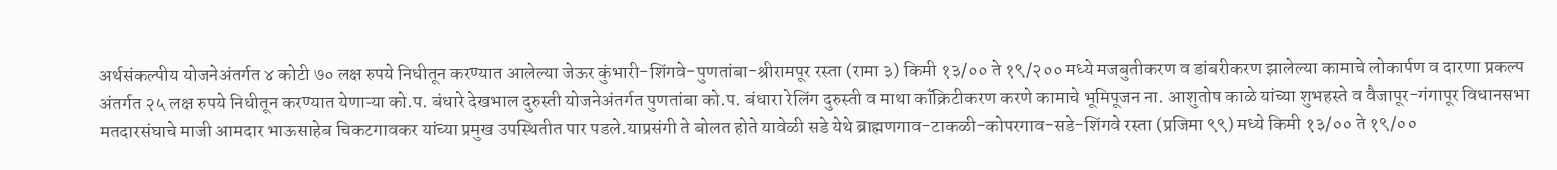अर्थसंकल्पीय योजनेअंतर्गत ४ कोटी ७० लक्ष रुपये निधीतून करण्यात आलेल्या जेऊर कुंभारी-शिंगवे-पुणतांबा-श्रीरामपूर रस्ता (रामा ३) किमी १३/०० ते १९/२०० मध्ये मजबुतीकरण व डांबरीकरण झालेल्या कामाचे लोकार्पण व दारणा प्रकल्प अंतर्गत २५ लक्ष रुपये निधीतून करण्यात येणाऱ्या को.प. बंधारे देखभाल दुरुस्ती योजनेअंतर्गत पुणतांबा को.प. बंधारा रेलिंग दुरुस्ती व माथा कॉंक्रिटीकरण करणे कामाचे भूमिपूजन ना. आशुतोष काळे यांच्या शुभहस्ते व वैजापूर-गंगापूर विधानसभा मतदारसंघाचे माजी आमदार भाऊसाहेब चिकटगावकर यांच्या प्रमुख उपस्थितीत पार पडले.याप्रसंगी ते बोलत होते यावेळी सडे येथे ब्राह्मणगाव-टाकळी-कोपरगाव-सडे-शिंगवे रस्ता (प्रजिमा ९९) मध्ये किमी १३/०० ते १९/००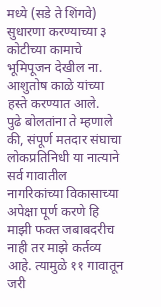मध्ये (सडे ते शिंगवे) सुधारणा करण्याच्या ३ कोटीच्या कामाचे भूमिपूजन देखील ना. आशुतोष काळे यांच्या हस्ते करण्यात आले.
पुढे बोलतांना ते म्हणाले की, संपूर्ण मतदार संघाचा लोकप्रतिनिधी या नात्याने सर्व गावातील नागरिकांच्या विकासाच्या अपेक्षा पूर्ण करणे हि माझी फक्त जबाबदरीच नाही तर माझे कर्तव्य आहे. त्यामुळे ११ गावातून जरी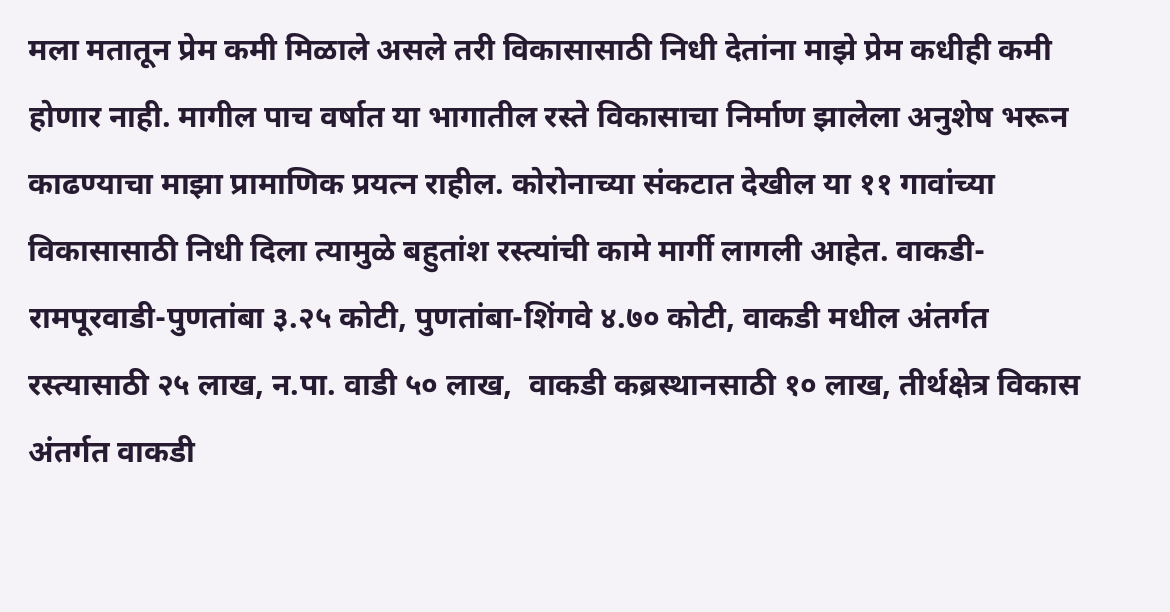मला मतातून प्रेम कमी मिळाले असले तरी विकासासाठी निधी देतांना माझे प्रेम कधीही कमी होणार नाही. मागील पाच वर्षात या भागातील रस्ते विकासाचा निर्माण झालेला अनुशेष भरून काढण्याचा माझा प्रामाणिक प्रयत्न राहील. कोरोनाच्या संकटात देखील या ११ गावांच्या विकासासाठी निधी दिला त्यामुळे बहुतांश रस्त्यांची कामे मार्गी लागली आहेत. वाकडी-रामपूरवाडी-पुणतांबा ३.२५ कोटी, पुणतांबा-शिंगवे ४.७० कोटी, वाकडी मधील अंतर्गत रस्त्यासाठी २५ लाख, न.पा. वाडी ५० लाख,  वाकडी कब्रस्थानसाठी १० लाख, तीर्थक्षेत्र विकास अंतर्गत वाकडी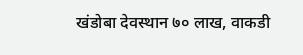खंडोबा देवस्थान ७० लाख, वाकडी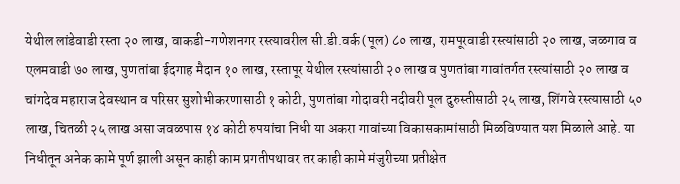येथील लांडेवाडी रस्ता २० लाख, वाकडी-गणेशनगर रस्त्यावरील सी.डी.वर्क (पूल) ८० लाख, रामपूरवाडी रस्त्यांसाठी २० लाख, जळगाव व एलमवाडी ७० लाख, पुणतांबा ईदगाह मैदान १० लाख, रस्तापूर येथील रस्त्यांसाठी २० लाख व पुणतांबा गावांतर्गत रस्त्यांसाठी २० लाख व चांगदेव महाराज देवस्थान व परिसर सुशोभीकरणासाठी १ कोटी, पुणतांबा गोदावरी नदीवरी पूल दुरुस्तीसाठी २५ लाख, शिंगवे रस्त्यासाठी ५० लाख, चितळी २५ लाख असा जवळपास १४ कोटी रुपयांचा निधी या अकरा गावांच्या विकासकामांसाठी मिळविण्यात यश मिळाले आहे. या निधीतून अनेक कामे पूर्ण झाली असून काही काम प्रगतीपथावर तर काही कामे मंजुरीच्या प्रतीक्षेत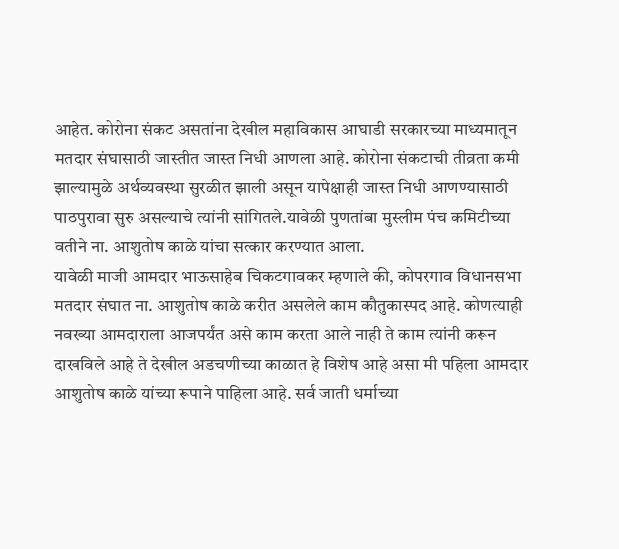आहेत. कोरोना संकट असतांना देखील महाविकास आघाडी सरकारच्या माध्यमातून मतदार संघासाठी जास्तीत जास्त निधी आणला आहे. कोरोना संकटाची तीव्रता कमी झाल्यामुळे अर्थव्यवस्था सुरळीत झाली असून यापेक्षाही जास्त निधी आणण्यासाठी पाठपुरावा सुरु असल्याचे त्यांनी सांगितले.यावेळी पुणतांबा मुस्लीम पंच कमिटीच्या वतीने ना. आशुतोष काळे यांचा सत्कार करण्यात आला.
यावेळी माजी आमदार भाऊसाहेब चिकटगावकर म्हणाले की, कोपरगाव विधानसभा मतदार संघात ना. आशुतोष काळे करीत असलेले काम कौतुकास्पद आहे. कोणत्याही नवख्या आमदाराला आजपर्यंत असे काम करता आले नाही ते काम त्यांनी करून दाखविले आहे ते देखील अडचणीच्या काळात हे विशेष आहे असा मी पहिला आमदार आशुतोष काळे यांच्या रूपाने पाहिला आहे. सर्व जाती धर्माच्या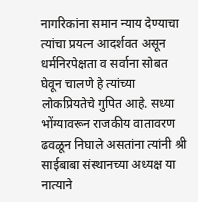नागरिकांना समान न्याय देण्याचा त्यांचा प्रयत्न आदर्शवत असून धर्मनिरपेक्षता व सर्वाना सोबत घेवून चालणे हे त्यांच्या लोकप्रियतेचे गुपित आहे. सध्या भोंग्यावरून राजकीय वातावरण ढवळून निघाले असतांना त्यांनी श्री साईबाबा संस्थानच्या अध्यक्ष या नात्याने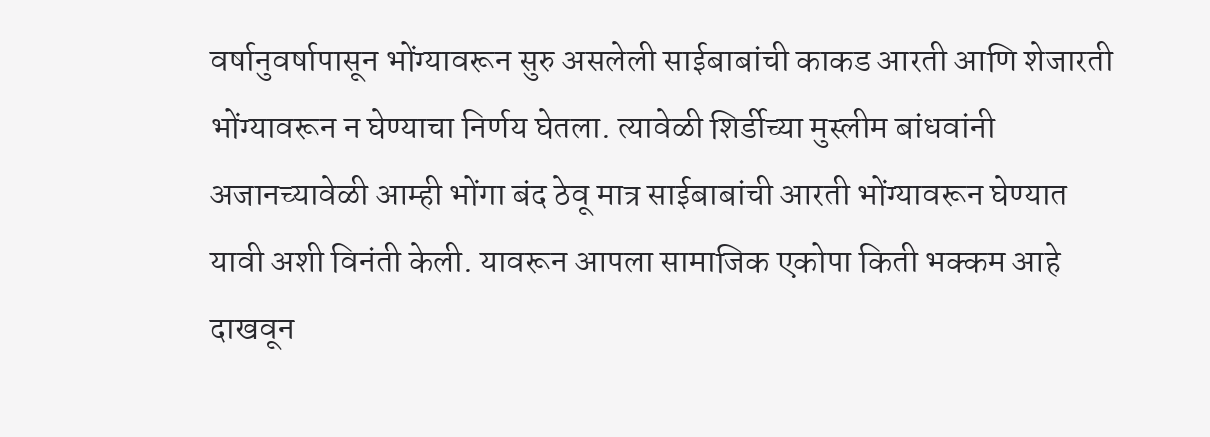वर्षानुवर्षापासून भोंग्यावरून सुरु असलेली साईबाबांची काकड आरती आणि शेजारती भोंग्यावरून न घेण्याचा निर्णय घेतला. त्यावेळी शिर्डीच्या मुस्लीम बांधवांनी अजानच्यावेळी आम्ही भोंगा बंद ठेवू मात्र साईबाबांची आरती भोंग्यावरून घेण्यात यावी अशी विनंती केली. यावरून आपला सामाजिक एकोपा किती भक्कम आहे दाखवून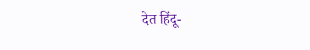देत हिंदू-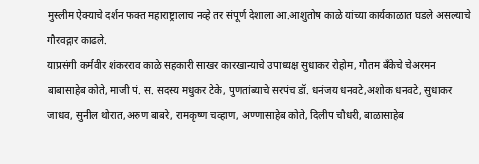मुस्लीम ऐक्याचे दर्शन फक्त महाराष्ट्रालाच नव्हे तर संपूर्ण देशाला आ.आशुतोष काळे यांच्या कार्यकाळात घडले असल्याचे गौरवद्गार काढले.
याप्रसंगी कर्मवीर शंकरराव काळे सहकारी साखर कारखान्याचे उपाध्यक्ष सुधाकर रोहोम, गौतम बँकेचे चेअरमन बाबासाहेब कोते, माजी पं. स. सदस्य मधुकर टेके, पुणतांब्याचे सरपंच डॉ. धनंजय धनवटे,अशोक धनवटे, सुधाकर जाधव, सुनील थोरात,अरुण बाबरे, रामकृष्ण चव्हाण, अण्णासाहेब कोते, दिलीप चौधरी, बाळासाहेब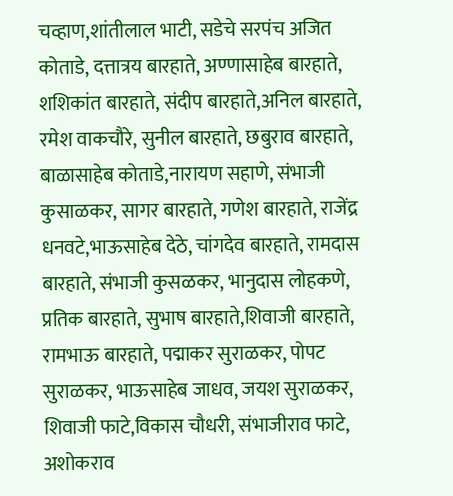चव्हाण,शांतीलाल भाटी, सडेचे सरपंच अजित कोताडे, दत्तात्रय बारहाते, अण्णासाहेब बारहाते, शशिकांत बारहाते, संदीप बारहाते,अनिल बारहाते, रमेश वाकचौरे, सुनील बारहाते, छबुराव बारहाते, बाळासाहेब कोताडे,नारायण सहाणे, संभाजी कुसाळकर, सागर बारहाते, गणेश बारहाते, राजेंद्र धनवटे,भाऊसाहेब देठे, चांगदेव बारहाते, रामदास बारहाते, संभाजी कुसळकर, भानुदास लोहकणे, प्रतिक बारहाते, सुभाष बारहाते,शिवाजी बारहाते, रामभाऊ बारहाते, पद्माकर सुराळकर, पोपट सुराळकर, भाऊसाहेब जाधव, जयश सुराळकर, शिवाजी फाटे,विकास चौधरी, संभाजीराव फाटे, अशोकराव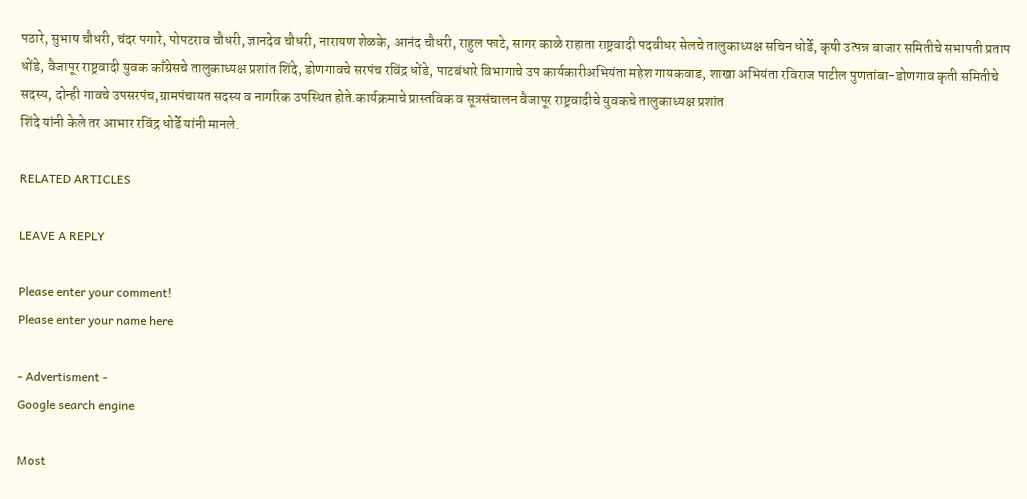पठारे, सुभाष चौधरी, चंदर पगारे, पोपटराव चौधरी, ज्ञानदेव चौधरी, नारायण शेळके, आनंद चौधरी, राहुल फाटे, सागर काळे राहाता राष्ट्रवादी पदवीधर सेलचे तालुकाध्यक्ष सचिन धोर्डे, कृषी उत्पन्न बाजार समितीचे सभापती प्रताप धोंडे, वैजापूर राष्ट्रवादी युवक काँग्रेसचे तालुकाध्यक्ष प्रशांत शिंदे, डोणगावचे सरपंच रविंद्र धोंडे, पाटबंधारे विभागाचे उप कार्यकारीअभियंता महेश गायकवाड, शाखा अभियंता रविराज पाटील पुणतांबा-डोणगाव कृती समितीचे सदस्य, दोन्ही गावचे उपसरपंच,ग्रामपंचायत सदस्य व नागरिक उपस्थित होते.कार्यक्रमाचे प्रास्तविक व सूत्रसंचालन वैजापूर राष्ट्रवादीचे युवकचे तालुकाध्यक्ष प्रशांत
शिंदे यांनी केले तर आभार रविंद्र धोर्डे यांनी मानले.

RELATED ARTICLES

LEAVE A REPLY

Please enter your comment!
Please enter your name here

- Advertisment -
Google search engine

Most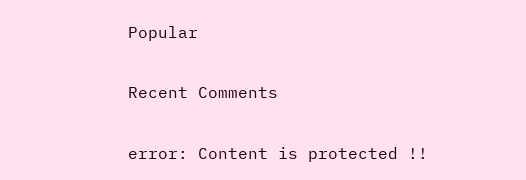Popular

Recent Comments

error: Content is protected !!